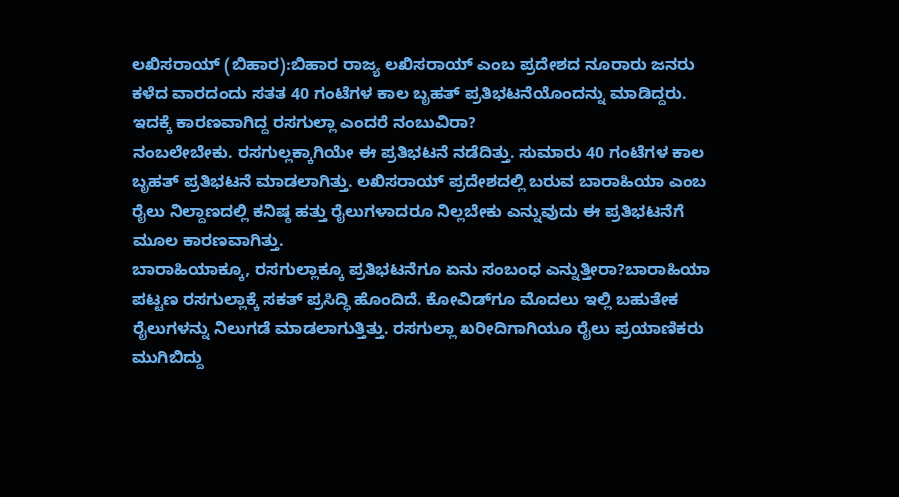ಲಖಿಸರಾಯ್ (ಬಿಹಾರ):ಬಿಹಾರ ರಾಜ್ಯ ಲಖಿಸರಾಯ್ ಎಂಬ ಪ್ರದೇಶದ ನೂರಾರು ಜನರು ಕಳೆದ ವಾರದಂದು ಸತತ 40 ಗಂಟೆಗಳ ಕಾಲ ಬೃಹತ್ ಪ್ರತಿಭಟನೆಯೊಂದನ್ನು ಮಾಡಿದ್ದರು. ಇದಕ್ಕೆ ಕಾರಣವಾಗಿದ್ದ ರಸಗುಲ್ಲಾ ಎಂದರೆ ನಂಬುವಿರಾ?
ನಂಬಲೇಬೇಕು. ರಸಗುಲ್ಲಕ್ಕಾಗಿಯೇ ಈ ಪ್ರತಿಭಟನೆ ನಡೆದಿತ್ತು. ಸುಮಾರು 40 ಗಂಟೆಗಳ ಕಾಲ ಬೃಹತ್ ಪ್ರತಿಭಟನೆ ಮಾಡಲಾಗಿತ್ತು. ಲಖಿಸರಾಯ್ ಪ್ರದೇಶದಲ್ಲಿ ಬರುವ ಬಾರಾಹಿಯಾ ಎಂಬ ರೈಲು ನಿಲ್ದಾಣದಲ್ಲಿ ಕನಿಷ್ಠ ಹತ್ತು ರೈಲುಗಳಾದರೂ ನಿಲ್ಲಬೇಕು ಎನ್ನುವುದು ಈ ಪ್ರತಿಭಟನೆಗೆ ಮೂಲ ಕಾರಣವಾಗಿತ್ತು.
ಬಾರಾಹಿಯಾಕ್ಕೂ, ರಸಗುಲ್ಲಾಕ್ಕೂ ಪ್ರತಿಭಟನೆಗೂ ಏನು ಸಂಬಂಧ ಎನ್ನುತ್ತೀರಾ?ಬಾರಾಹಿಯಾ ಪಟ್ಟಣ ರಸಗುಲ್ಲಾಕ್ಕೆ ಸಕತ್‌ ಪ್ರಸಿದ್ಧಿ ಹೊಂದಿದೆ. ಕೋವಿಡ್‌ಗೂ ಮೊದಲು ಇಲ್ಲಿ ಬಹುತೇಕ ರೈಲುಗಳನ್ನು ನಿಲುಗಡೆ ಮಾಡಲಾಗುತ್ತಿತ್ತು. ರಸಗುಲ್ಲಾ ಖರೀದಿಗಾಗಿಯೂ ರೈಲು ಪ್ರಯಾಣಿಕರು ಮುಗಿಬಿದ್ದು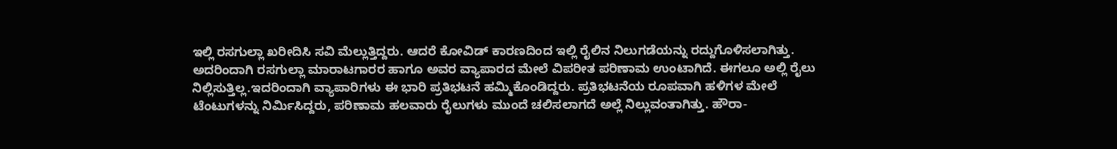ಇಲ್ಲಿ ರಸಗುಲ್ಲಾ ಖರೀದಿಸಿ ಸವಿ ಮೆಲ್ಲುತ್ತಿದ್ದರು. ಆದರೆ ಕೋವಿಡ್ ಕಾರಣದಿಂದ ಇಲ್ಲಿ ರೈಲಿನ ನಿಲುಗಡೆಯನ್ನು ರದ್ದುಗೊಳಿಸಲಾಗಿತ್ತು. ಅದರಿಂದಾಗಿ ರಸಗುಲ್ಲಾ ಮಾರಾಟಗಾರರ ಹಾಗೂ ಅವರ ವ್ಯಾಪಾರದ ಮೇಲೆ ವಿಪರೀತ ಪರಿಣಾಮ ಉಂಟಾಗಿದೆ. ಈಗಲೂ ಅಲ್ಲಿ ರೈಲು ನಿಲ್ಲಿಸುತ್ತಿಲ್ಲ.ಇದರಿಂದಾಗಿ ವ್ಯಾಪಾರಿಗಳು ಈ ಭಾರಿ ಪ್ರತಿಭಟನೆ ಹಮ್ಮಿಕೊಂಡಿದ್ದರು. ಪ್ರತಿಭಟನೆಯ ರೂಪವಾಗಿ ಹಳಿಗಳ ಮೇಲೆ ಟೆಂಟುಗಳನ್ನು ನಿರ್ಮಿಸಿದ್ದರು, ಪರಿಣಾಮ ಹಲವಾರು ರೈಲುಗಳು ಮುಂದೆ ಚಲಿಸಲಾಗದೆ ಅಲ್ಲೆ ನಿಲ್ಲುವಂತಾಗಿತ್ತು. ಹೌರಾ-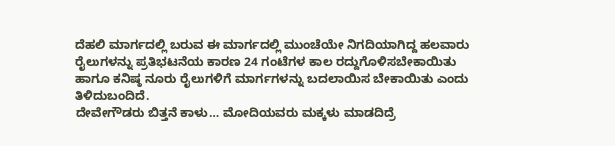ದೆಹಲಿ ಮಾರ್ಗದಲ್ಲಿ ಬರುವ ಈ ಮಾರ್ಗದಲ್ಲಿ ಮುಂಚೆಯೇ ನಿಗದಿಯಾಗಿದ್ದ ಹಲವಾರು ರೈಲುಗಳನ್ನು ಪ್ರತಿಭಟನೆಯ ಕಾರಣ 24 ಗಂಟೆಗಳ ಕಾಲ ರದ್ದುಗೊಳಿಸಬೇಕಾಯಿತು ಹಾಗೂ ಕನಿಷ್ಠ ನೂರು ರೈಲುಗಳಿಗೆ ಮಾರ್ಗಗಳನ್ನು ಬದಲಾಯಿಸ ಬೇಕಾಯಿತು ಎಂದು ತಿಳಿದುಬಂದಿದೆ.
ದೇವೇಗೌಡರು ಬಿತ್ತನೆ ಕಾಳು… ಮೋದಿಯವರು ಮಕ್ಕಳು ಮಾಡದಿದ್ರೆ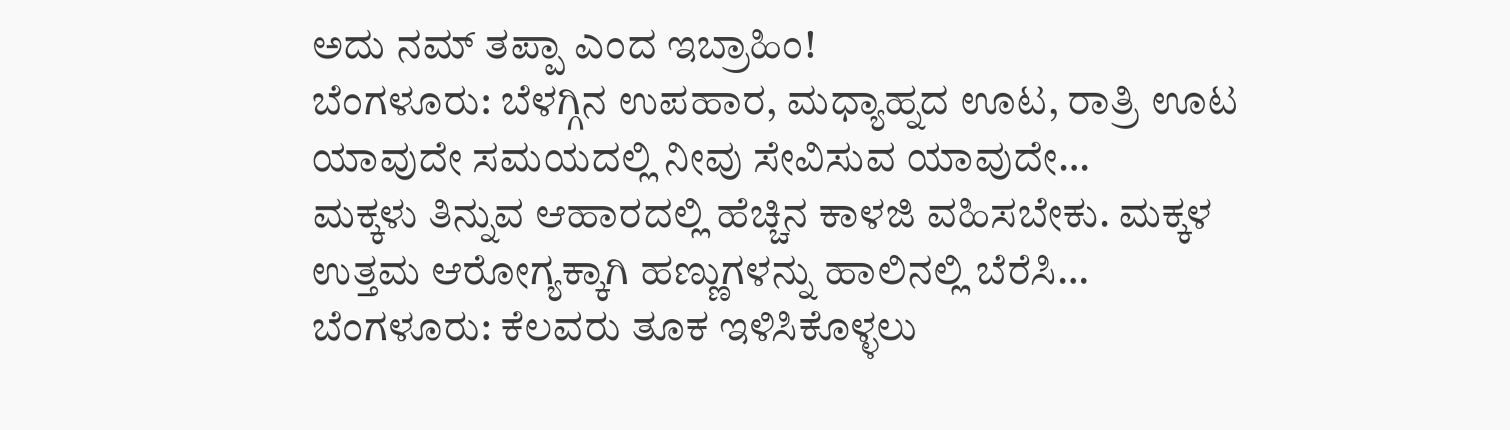ಅದು ನಮ್‌ ತಪ್ಪಾ ಎಂದ ಇಬ್ರಾಹಿಂ!
ಬೆಂಗಳೂರು: ಬೆಳಗ್ಗಿನ ಉಪಹಾರ, ಮಧ್ಯಾಹ್ನದ ಊಟ, ರಾತ್ರಿ ಊಟ ಯಾವುದೇ ಸಮಯದಲ್ಲಿ ನೀವು ಸೇವಿಸುವ ಯಾವುದೇ…
ಮಕ್ಕಳು ತಿನ್ನುವ ಆಹಾರದಲ್ಲಿ ಹೆಚ್ಚಿನ ಕಾಳಜಿ ವಹಿಸಬೇಕು. ಮಕ್ಕಳ ಉತ್ತಮ ಆರೋಗ್ಯಕ್ಕಾಗಿ ಹಣ್ಣುಗಳನ್ನು ಹಾಲಿನಲ್ಲಿ ಬೆರೆಸಿ…
ಬೆಂಗಳೂರು: ಕೆಲವರು ತೂಕ ಇಳಿಸಿಕೊಳ್ಳಲು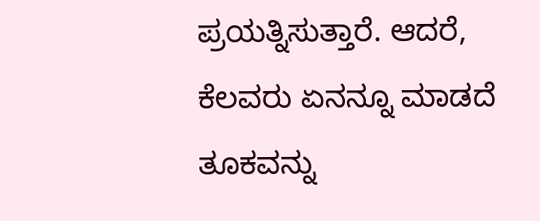ಪ್ರಯತ್ನಿಸುತ್ತಾರೆ. ಆದರೆ, ಕೆಲವರು ಏನನ್ನೂ ಮಾಡದೆ ತೂಕವನ್ನು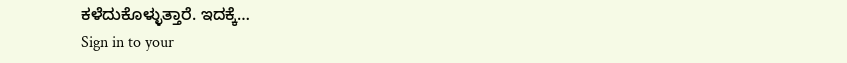ಕಳೆದುಕೊಳ್ಳುತ್ತಾರೆ. ಇದಕ್ಕೆ…
Sign in to your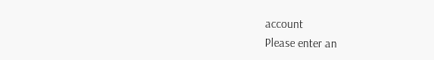account
Please enter an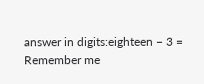answer in digits:eighteen − 3 =
Remember me